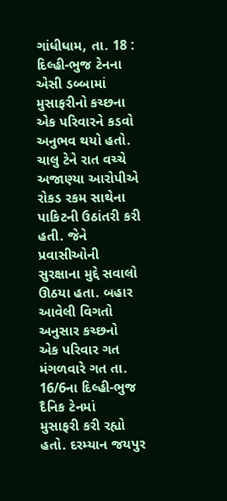ગાંધીધામ, તા. 18 : દિલ્હી-ભુજ ટેનના એસી ડબ્બામાં
મુસાફરીનો કચ્છના એક પરિવારને કડવો અનુભવ થયો હતો. ચાલુ ટેને રાત વચ્ચે અજાણ્યા આરોપીએ
રોકડ રકમ સાથેના પાકિટની ઉઠાંતરી કરી હતી. જેને પ્રવાસીઓની સુરક્ષાના મુદ્દે સવાલો
ઊઠયા હતા. બહાર આવેલી વિગતો અનુસાર કચ્છનો
એક પરિવાર ગત મંગળવારે ગત તા. 16/6ના દિલ્હી-ભુજ દૈનિક ટેનમાં
મુસાફરી કરી રહ્યો હતો. દરમ્યાન જયપુર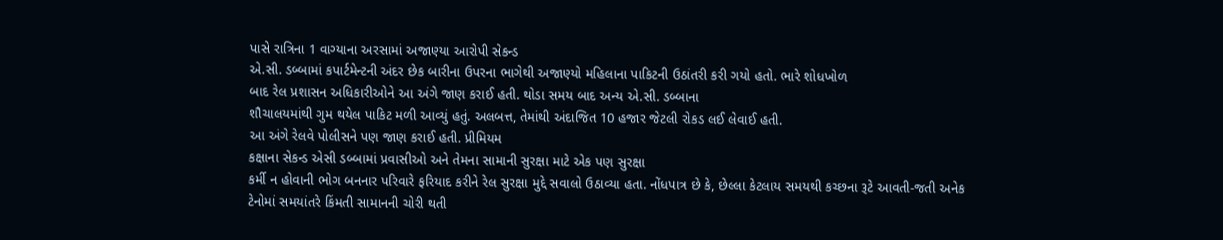પાસે રાત્રિના 1 વાગ્યાના અરસામાં અજાણ્યા આરોપી સેકન્ડ
એ.સી. ડબ્બામાં કપાર્ટમેન્ટની અંદર છેક બારીના ઉપરના ભાગેથી અજાણ્યો મહિલાના પાકિટની ઉઠાંતરી કરી ગયો હતો. ભારે શોધખોળ
બાદ રેલ પ્રશાસન અધિકારીઓને આ અંગે જાણ કરાઈ હતી. થોડા સમય બાદ અન્ય એ.સી. ડબ્બાના
શૌચાલયમાંથી ગુમ થયેલ પાકિટ મળી આવ્યું હતું. અલબત્ત, તેમાંથી અંદાજિત 10 હજાર જેટલી રોકડ લઈ લેવાઈ હતી.
આ અંગે રેલવે પોલીસને પણ જાણ કરાઈ હતી. પ્રીમિયમ
કક્ષાના સેકન્ડ એસી ડબ્બામાં પ્રવાસીઓ અને તેમના સામાની સુરક્ષા માટે એક પણ સુરક્ષા
કર્મી ન હોવાની ભોગ બનનાર પરિવારે ફરિયાદ કરીને રેલ સુરક્ષા મુદ્દે સવાલો ઉઠાવ્યા હતા. નોંધપાત્ર છે કે, છેલ્લા કેટલાય સમયથી કચ્છના રૂટે આવતી-જતી અનેક
ટેનોમાં સમયાંતરે કિંમતી સામાનની ચોરી થતી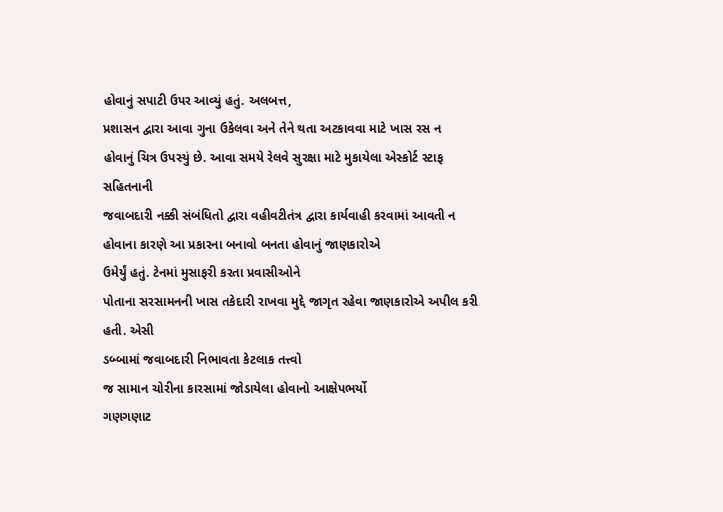હોવાનું સપાટી ઉપર આવ્યું હતું. અલબત્ત,
પ્રશાસન દ્વારા આવા ગુના ઉકેલવા અને તેને થતા અટકાવવા માટે ખાસ રસ ન
હોવાનું ચિત્ર ઉપસ્યું છે. આવા સમયે રેલવે સુરક્ષા માટે મુકાયેલા એસ્કોર્ટ સ્ટાફ સહિતનાની
જવાબદારી નક્કી સંબંધિતો દ્વારા વહીવટીતંત્ર દ્વારા કાર્યવાહી કરવામાં આવતી ન હોવાના કારણે આ પ્રકારના બનાવો બનતા હોવાનું જાણકારોએ
ઉમેર્યું હતું. ટેનમાં મુસાફરી કરતા પ્રવાસીઓને
પોતાના સરસામનની ખાસ તકેદારી રાખવા મુદ્દે જાગૃત રહેવા જાણકારોએ અપીલ કરી હતી. એસી
ડબ્બામાં જવાબદારી નિભાવતા કેટલાક તત્ત્વો
જ સામાન ચોરીના કારસામાં જોડાયેલા હોવાનો આક્ષેપભર્યો
ગણગણાટ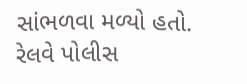સાંભળવા મળ્યો હતો. રેલવે પોલીસ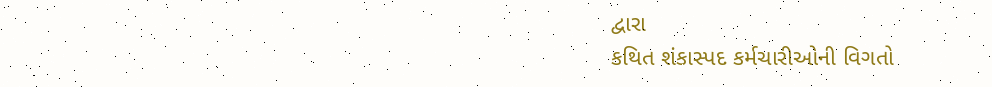દ્વારા
કથિત શંકાસ્પદ કર્મચારીઓની વિગતો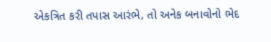એકત્રિત કરી તપાસ આરંભે, તો અનેક બનાવોનો ભેદ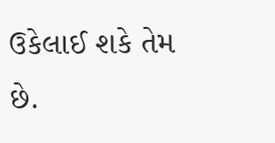ઉકેલાઈ શકે તેમ છે.